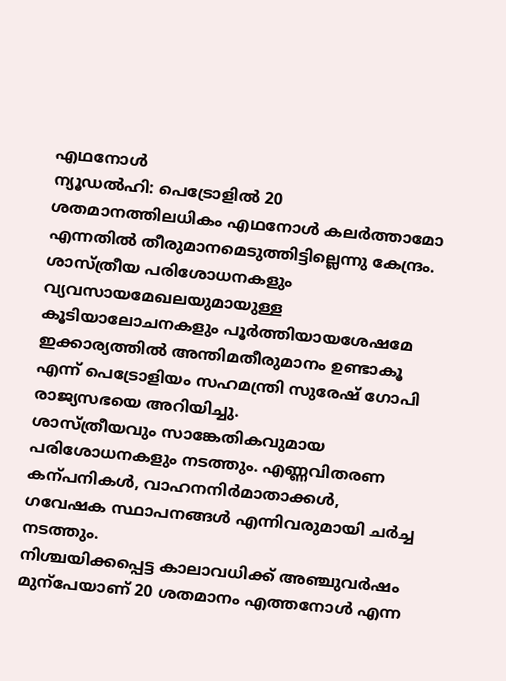എഥനോൾ
ന്യൂഡൽഹി: പെട്രോളിൽ 20 ശതമാനത്തിലധികം എഥനോൾ കലർത്താമോ എന്നതിൽ തീരുമാനമെടുത്തിട്ടില്ലെന്നു കേന്ദ്രം.
ശാസ്ത്രീയ പരിശോധനകളും വ്യവസായമേഖലയുമായുള്ള കൂടിയാലോചനകളും പൂർത്തിയായശേഷമേ ഇക്കാര്യത്തിൽ അന്തിമതീരുമാനം ഉണ്ടാകൂ എന്ന് പെട്രോളിയം സഹമന്ത്രി സുരേഷ് ഗോപി രാജ്യസഭയെ അറിയിച്ചു.
ശാസ്ത്രീയവും സാങ്കേതികവുമായ പരിശോധനകളും നടത്തും. എണ്ണവിതരണ കന്പനികൾ, വാഹനനിർമാതാക്കൾ, ഗവേഷക സ്ഥാപനങ്ങൾ എന്നിവരുമായി ചർച്ച നടത്തും.
നിശ്ചയിക്കപ്പെട്ട കാലാവധിക്ക് അഞ്ചുവർഷം മുന്പേയാണ് 20 ശതമാനം എത്തനോൾ എന്ന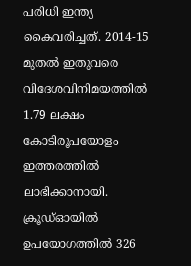പരിധി ഇന്ത്യ കൈവരിച്ചത്. 2014-15 മുതൽ ഇതുവരെ വിദേശവിനിമയത്തിൽ 1.79 ലക്ഷം കോടിരൂപയോളം ഇത്തരത്തിൽ ലാഭിക്കാനായി. ക്രൂഡ്ഓയിൽ ഉപയോഗത്തിൽ 326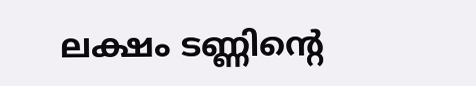ലക്ഷം ടണ്ണിന്റെ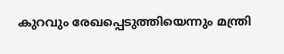കുറവും രേഖപ്പെടുത്തിയെന്നും മന്ത്രി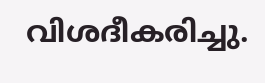വിശദീകരിച്ചു.